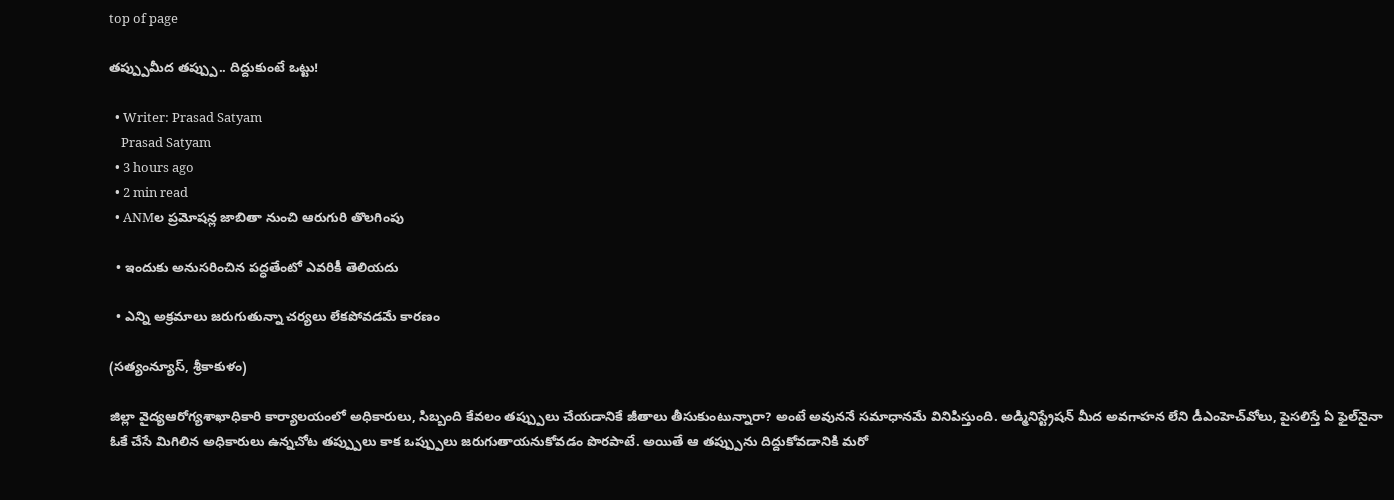top of page

తప్ప్పుమీద తప్ప్పు.. దిద్దుకుంటే ఒట్టు!

  • Writer: Prasad Satyam
    Prasad Satyam
  • 3 hours ago
  • 2 min read
  • ANMల ప్రమోషన్ల జాబితా నుంచి ఆరుగురి తొలగింపు

  • ఇందుకు అనుసరించిన పద్ధతేంటో ఎవరికీ తెలియదు

  • ఎన్ని అక్రమాలు జరుగుతున్నా చర్యలు లేకపోవడమే కారణం

(సత్యంన్యూస్, శ్రీకాకుళం)

జిల్లా వైద్యఆరోగ్యశాఖాధికారి కార్యాలయంలో అధికారులు, సిబ్బంది కేవలం తప్ప్పులు చేయడానికే జీతాలు తీసుకుంటున్నారా? అంటే అవుననే సమాధానమే వినిపిస్తుంది. అడ్మినిస్ట్రేషన్ మీద అవగాహన లేని డీఎంహెచ్‌వోలు, పైసలిస్తే ఏ ఫైల్‌నైనా ఓకే చేసే మిగిలిన అధికారులు ఉన్నచోట తప్ప్పులు కాక ఒప్ప్పులు జరుగుతాయనుకోవడం పొరపాటే. అయితే ఆ తప్ప్పును దిద్దుకోవడానికి మరో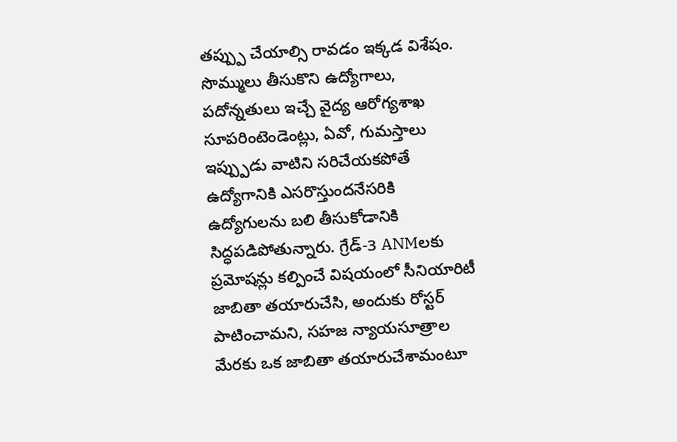తప్ప్పు చేయాల్సి రావడం ఇక్కడ విశేషం. సొమ్ములు తీసుకొని ఉద్యోగాలు, పదోన్నతులు ఇచ్చే వైద్య ఆరోగ్యశాఖ సూపరింటెండెంట్లు, ఏవో, గుమస్తాలు ఇప్ప్పుడు వాటిని సరిచేయకపోతే ఉద్యోగానికి ఎసరొస్తుందనేసరికి ఉద్యోగులను బలి తీసుకోడానికి సిద్ధపడిపోతున్నారు. గ్రేడ్-3 ANMలకు ప్రమోషన్లు కల్పించే విషయంలో సీనియారిటీ జాబితా తయారుచేసి, అందుకు రోస్టర్ పాటించామని, సహజ న్యాయసూత్రాల మేరకు ఒక జాబితా తయారుచేశామంటూ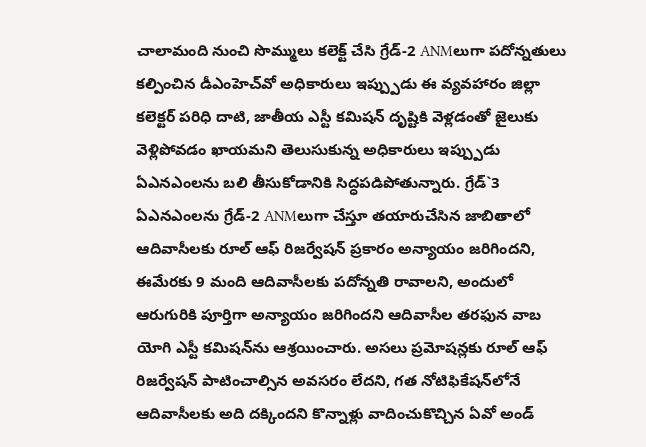చాలామంది నుంచి సొమ్ములు కలెక్ట్ చేసి గ్రేడ్-2 ANMలుగా పదోన్నతులు కల్పించిన డీఎంహెచ్‌వో అధికారులు ఇప్ప్పుడు ఈ వ్యవహారం జిల్లా కలెక్టర్ పరిధి దాటి, జాతీయ ఎస్టీ కమిషన్ దృష్టికి వెళ్లడంతో జైలుకు వెళ్లిపోవడం ఖాయమని తెలుసుకున్న అధికారులు ఇప్ప్పుడు ఏఎనఎంలను బలి తీసుకోడానికి సిద్ధపడిపోతున్నారు. గ్రేడ్`3 ఏఎనఎంలను గ్రేడ్-2 ANMలుగా చేస్తూ తయారుచేసిన జాబితాలో ఆదివాసీలకు రూల్ ఆఫ్ రిజర్వేషన్ ప్రకారం అన్యాయం జరిగిందని, ఈమేరకు 9 మంది ఆదివాసీలకు పదోన్నతి రావాలని, అందులో ఆరుగురికి పూర్తిగా అన్యాయం జరిగిందని ఆదివాసీల తరఫున వాబ యోగి ఎస్టీ కమిషన్‌ను ఆశ్రయించారు. అసలు ప్రమోషన్లకు రూల్ ఆఫ్ రిజర్వేషన్ పాటించాల్సిన అవసరం లేదని, గత నోటిఫికేషన్‌లోనే ఆదివాసీలకు అది దక్కిందని కొన్నాళ్లు వాదించుకొచ్చిన ఏవో అండ్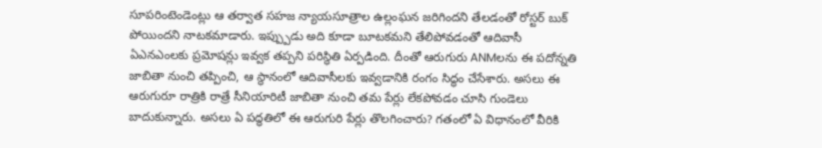సూపరింటెండెంట్లు ఆ తర్వాత సహజ న్యాయసూత్రాల ఉల్లంఘన జరిగిందని తేలడంతో రోస్టర్ బుక్ పోయిందని నాటకమాడారు. ఇప్ప్పుడు అది కూడా బూటకమని తేలిపోవడంతో ఆదివాసీ ఏఎనఎంలకు ప్రమోషన్లు ఇవ్వక తప్పని పరిస్థితి ఏర్పడింది. దీంతో ఆరుగురు ANMలను ఈ పదోన్నతి జాబితా నుంచి తప్పించి, ఆ స్థానంలో ఆదివాసీలకు ఇవ్వడానికి రంగం సిద్ధం చేసేశారు. అసలు ఈ ఆరుగురూ రాత్రికి రాత్రే సీనియారిటీ జాబితా నుంచి తమ పేర్లు లేకపోవడం చూసి గుండెలు బాదుకున్నారు. అసలు ఏ పద్ధతిలో ఈ ఆరుగురి పేర్లు తొలగించారు? గతంలో ఏ విధానంలో వీరికి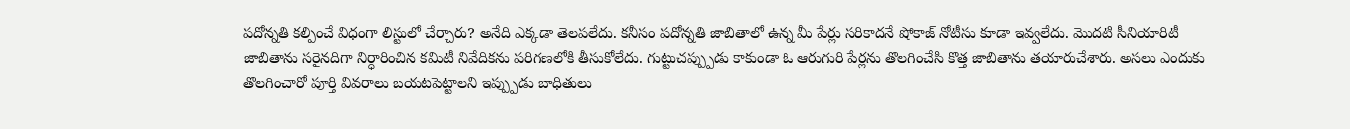పదోన్నతి కల్పించే విధంగా లిస్టులో చేర్చారు? అనేది ఎక్కడా తెలపలేదు. కనీసం పదోన్నతి జాబితాలో ఉన్న మీ పేర్లు సరికాదనే షోకాజ్ నోటీసు కూడా ఇవ్వలేదు. మొదటి సీనియారిటీ జాబితాను సరైనదిగా నిర్ధారించిన కమిటీ నివేదికను పరిగణలోకి తీసుకోలేదు. గుట్టుచప్ప్పుడు కాకుండా ఓ ఆరుగురి పేర్లను తొలగించేసి కొత్త జాబితాను తయారుచేశారు. అసలు ఎందుకు తొలగించారో పూర్తి వివరాలు బయటపెట్టాలని ఇప్ప్పుడు బాధితులు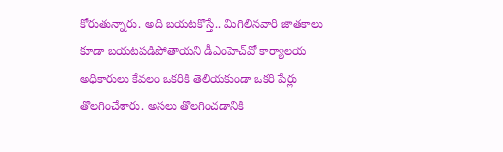కోరుతున్నారు. అది బయటకొస్తే.. మిగిలినవారి జాతకాలు కూడా బయటపడిపోతాయని డీఎంహెచ్‌వో కార్యాలయ అధికారులు కేవలం ఒకరికి తెలియకుండా ఒకరి పేర్లు తొలగించేశారు. అసలు తొలగించడానికి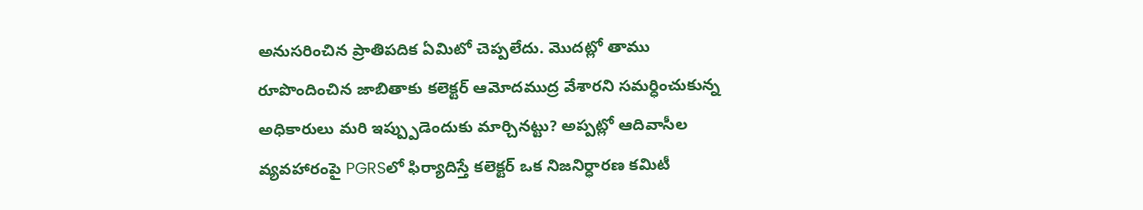అనుసరించిన ప్రాతిపదిక ఏమిటో చెప్పలేదు. మొదట్లో తాము రూపొందించిన జాబితాకు కలెక్టర్ ఆమోదముద్ర వేశారని సమర్ధించుకున్న అధికారులు మరి ఇప్ప్పుడెందుకు మార్చినట్టు? అప్పట్లో ఆదివాసీల వ్యవహారంపై PGRSలో ఫిర్యాదిస్తే కలెక్టర్ ఒక నిజనిర్ధారణ కమిటీ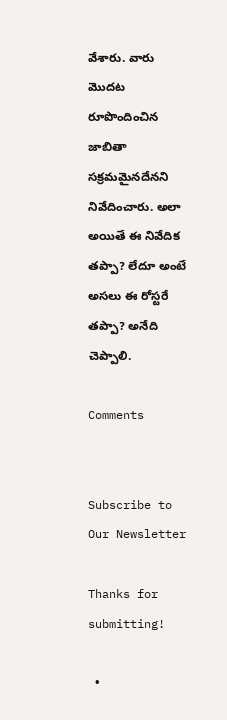వేశారు. వారు మొదట రూపొందించిన జాబితా సక్రమమైనదేనని నివేదించారు. అలా అయితే ఈ నివేదిక తప్పా? లేదూ అంటే అసలు ఈ రోస్టరే తప్పా? అనేది చెప్పాలి.

Comments


Subscribe to Our Newsletter

Thanks for submitting!

  •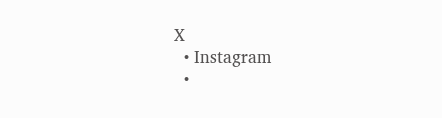X
  • Instagram
  •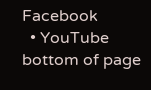Facebook
  • YouTube
bottom of page